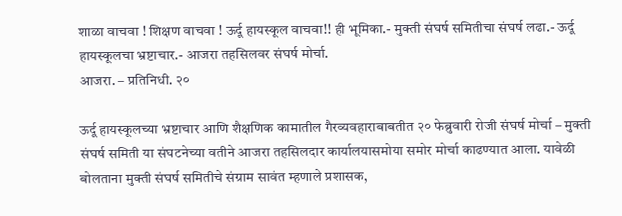शाळा वाचवा ! शिक्षण वाचवा ! ऊर्दू हायस्कूल वाचवा!! ही भूमिका.- मुक्ती संघर्ष समितीचा संघर्ष लढा.- ऊर्दू हायस्कूलचा भ्रष्टाचार.- आजरा तहसिलवर संघर्ष मोर्चा.
आजरा. – प्रतिनिधी. २०

ऊर्दू हायस्कूलच्या भ्रष्टाचार आणि शैक्षणिक कामातील गैरव्यवहाराबाबतीत २० फेब्रुवारी रोजी संघर्ष मोर्चा – मुक्ती संघर्ष समिती या संघटनेच्या वतीने आजरा तहसिलदार कार्यालयासमोया समोर मोर्चा काढण्यात आला. यावेळी बोलताना मुक्ती संघर्ष समितीचे संग्राम सावंत म्हणाले प्रशासक,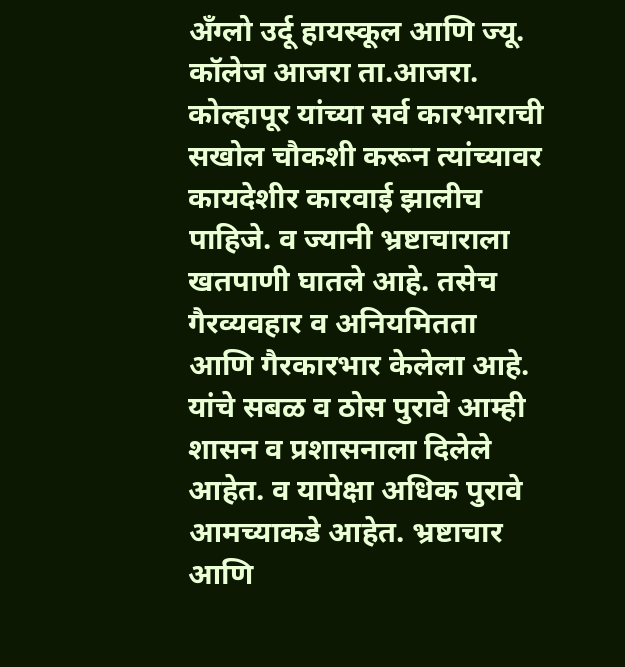अँग्लो उर्दू हायस्कूल आणि ज्यू. कॉलेज आजरा ता.आजरा. कोल्हापूर यांच्या सर्व कारभाराची सखोल चौकशी करून त्यांच्यावर कायदेशीर कारवाई झालीच पाहिजे. व ज्यानी भ्रष्टाचाराला खतपाणी घातले आहे. तसेच गैरव्यवहार व अनियमितता आणि गैरकारभार केलेला आहे. यांचे सबळ व ठोस पुरावे आम्ही शासन व प्रशासनाला दिलेले आहेत. व यापेक्षा अधिक पुरावे आमच्याकडे आहेत. भ्रष्टाचार आणि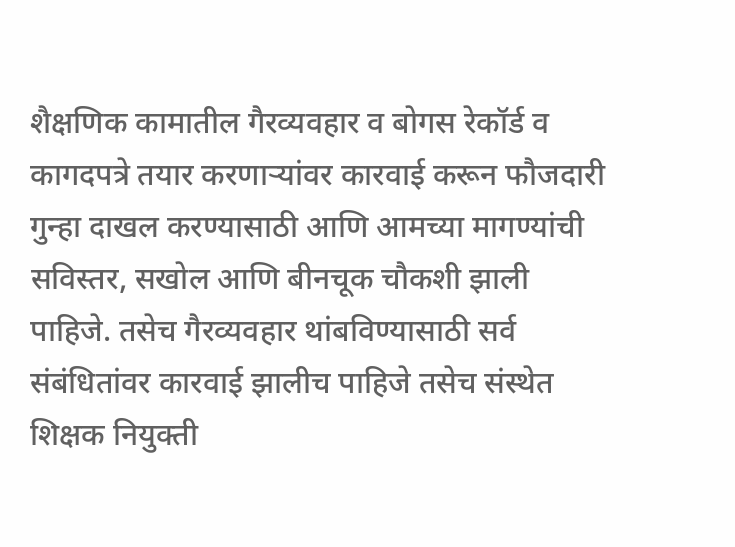शैक्षणिक कामातील गैरव्यवहार व बोगस रेकॉर्ड व कागदपत्रे तयार करणाऱ्यांवर कारवाई करून फौजदारी गुन्हा दाखल करण्यासाठी आणि आमच्या मागण्यांची सविस्तर, सखोल आणि बीनचूक चौकशी झाली पाहिजे. तसेच गैरव्यवहार थांबविण्यासाठी सर्व संबंधितांवर कारवाई झालीच पाहिजे तसेच संस्थेत शिक्षक नियुक्ती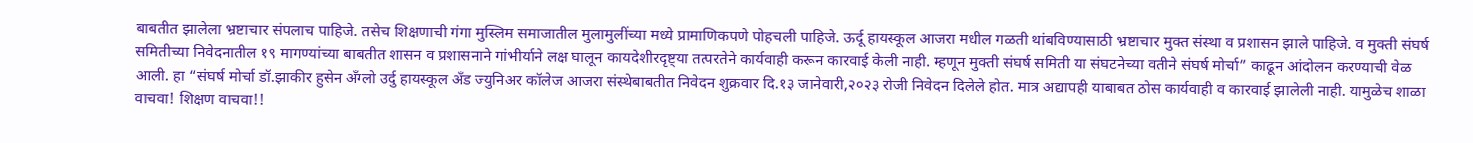बाबतीत झालेला भ्रष्टाचार संपलाच पाहिजे. तसेच शिक्षणाची गंगा मुस्लिम समाजातील मुलामुलींच्या मध्ये प्रामाणिकपणे पोहचली पाहिजे. ऊर्दू हायस्कूल आजरा मधील गळती थांबविण्यासाठी भ्रष्टाचार मुक्त संस्था व प्रशासन झाले पाहिजे. व मुक्ती संघर्ष समितीच्या निवेदनातील १९ मागण्यांच्या बाबतीत शासन व प्रशासनाने गांभीर्याने लक्ष घालून कायदेशीरदृष्ट्या तत्परतेने कार्यवाही करून कारवाई केली नाही. म्हणून मुक्ती संघर्ष समिती या संघटनेच्या वतीने संघर्ष मोर्चा” काढून आंदोलन करण्याची वेळ आली. हा “संघर्ष मोर्चा डॉ.झाकीर हुसेन अँग्लो उर्दु हायस्कूल अँड ज्युनिअर कॉलेज आजरा संस्थेबाबतीत निवेदन शुक्रवार दि.१३ जानेवारी,२०२३ रोजी निवेदन दिलेले होत. मात्र अद्यापही याबाबत ठोस कार्यवाही व कारवाई झालेली नाही. यामुळेच शाळा वाचवा! शिक्षण वाचवा!!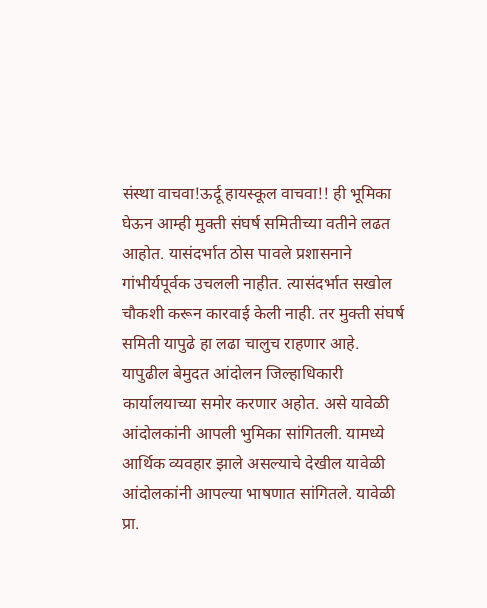संस्था वाचवा!ऊर्दू हायस्कूल वाचवा!! ही भूमिका घेऊन आम्ही मुक्ती संघर्ष समितीच्या वतीने लढत आहोत. यासंदर्भात ठोस पावले प्रशासनाने गांभीर्यपूर्वक उचलली नाहीत. त्यासंदर्भात सखोल चौकशी करून कारवाई केली नाही. तर मुक्ती संघर्ष समिती यापुढे हा लढा चालुच राहणार आहे. यापुढील बेमुदत आंदोलन जिल्हाधिकारी कार्यालयाच्या समोर करणार अहोत. असे यावेळी आंदोलकांनी आपली भुमिका सांगितली. यामध्ये आर्थिक व्यवहार झाले असल्याचे देखील यावेळी आंदोलकांनी आपल्या भाषणात सांगितले. यावेळी प्रा.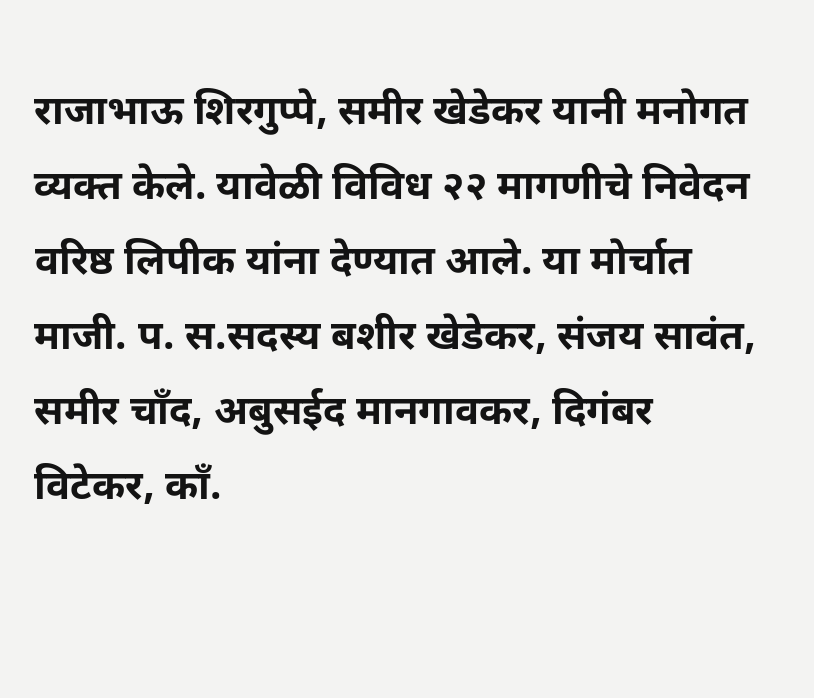राजाभाऊ शिरगुप्पे, समीर खेडेकर यानी मनोगत व्यक्त केले. यावेळी विविध २२ मागणीचे निवेदन वरिष्ठ लिपीक यांना देण्यात आले. या मोर्चात माजी. प. स.सदस्य बशीर खेडेकर, संजय सावंत, समीर चाँद, अबुसईद मानगावकर, दिगंबर विटेकर, काँ.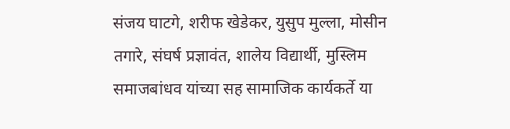संजय घाटगे, शरीफ खेडेकर, युसुप मुल्ला, मोसीन तगारे, संघर्ष प्रज्ञावंत, शालेय विद्यार्थी, मुस्लिम समाजबांधव यांच्या सह सामाजिक कार्यकर्ते या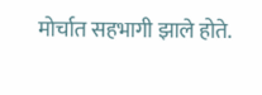मोर्चात सहभागी झाले होते.